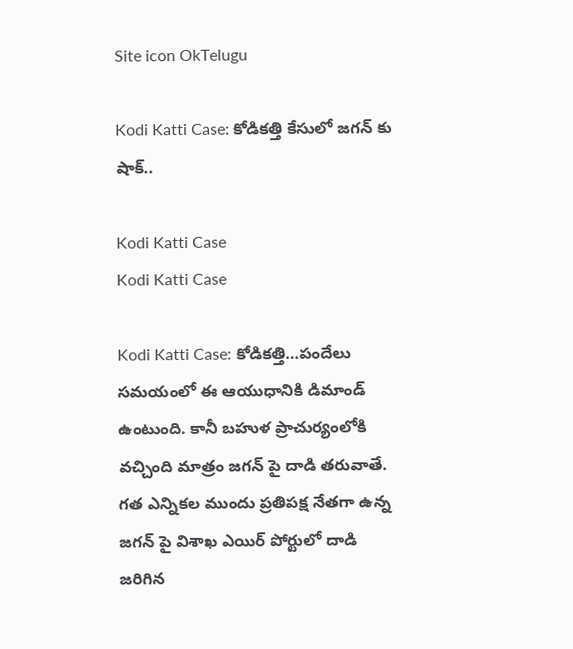Site icon OkTelugu

Kodi Katti Case: కోడికత్తి కేసులో జగన్ కు షాక్..

Kodi Katti Case
Kodi Katti Case

Kodi Katti Case: కోడికత్తి…పందేలు సమయంలో ఈ ఆయుధానికి డిమాండ్ ఉంటుంది. కానీ బహుళ ప్రాచుర్యంలోకి వచ్చింది మాత్రం జగన్ పై దాడి తరువాతే. గత ఎన్నికల ముందు ప్రతిపక్ష నేతగా ఉన్న జగన్ పై విశాఖ ఎయిర్ పోర్టులో దాడి జరిగిన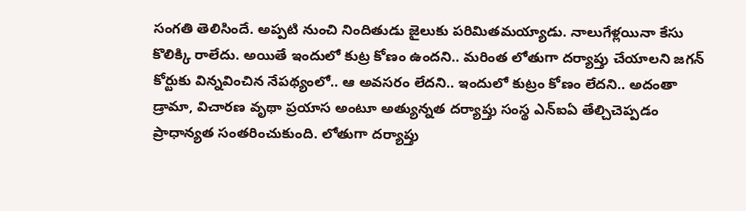సంగతి తెలిసిందే. అప్పటి నుంచి నిందితుడు జైలుకు పరిమితమయ్యాడు. నాలుగేళ్లయినా కేసు కొలిక్కి రాలేదు. అయితే ఇందులో కుట్ర కోణం ఉందని.. మరింత లోతుగా దర్యాప్తు చేయాలని జగన్ కోర్టుకు విన్నవించిన నేపథ్యంలో.. ఆ అవసరం లేదని.. ఇందులో కుట్రం కోణం లేదని.. అదంతా డ్రామా, విచారణ వృథా ప్రయాస అంటూ అత్యున్నత దర్యాప్తు సంస్థ ఎన్ఐఏ తేల్చిచెప్పడం ప్రాధాన్యత సంతరించుకుంది. లోతుగా దర్యాప్తు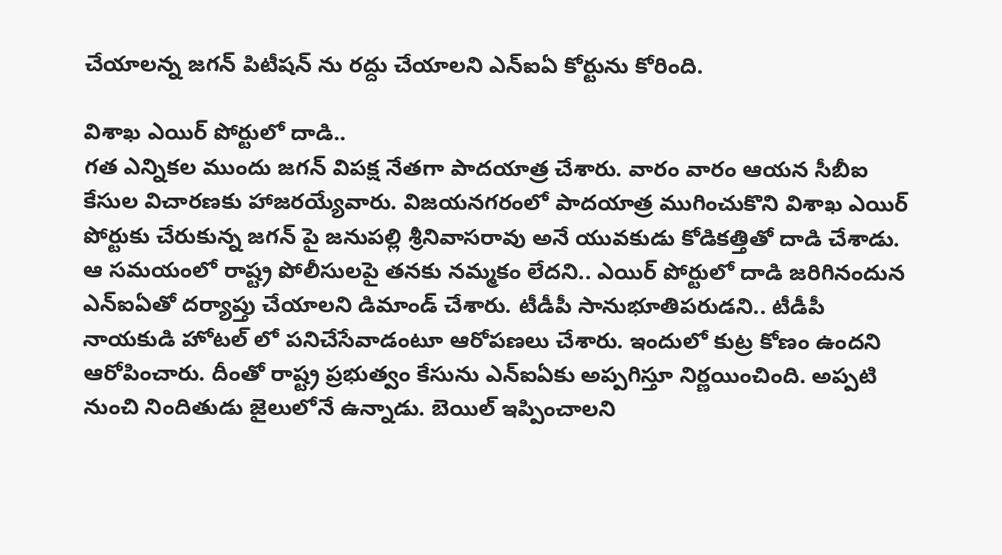చేయాలన్న జగన్ పిటీషన్ ను రద్దు చేయాలని ఎన్ఐఏ కోర్టును కోరింది.

విశాఖ ఎయిర్ పోర్టులో దాడి..
గత ఎన్నికల ముందు జగన్ విపక్ష నేతగా పాదయాత్ర చేశారు. వారం వారం ఆయన సీబీఐ కేసుల విచారణకు హాజరయ్యేవారు. విజయనగరంలో పాదయాత్ర ముగించుకొని విశాఖ ఎయిర్ పోర్టుకు చేరుకున్న జగన్ పై జనుపల్లి శ్రీనివాసరావు అనే యువకుడు కోడికత్తితో దాడి చేశాడు. ఆ సమయంలో రాష్ట్ర పోలీసులపై తనకు నమ్మకం లేదని.. ఎయిర్ పోర్టులో దాడి జరిగినందున ఎన్ఐఏతో దర్యాప్తు చేయాలని డిమాండ్ చేశారు. టీడీపీ సానుభూతిపరుడని.. టీడీపీ నాయకుడి హోటల్ లో పనిచేసేవాడంటూ ఆరోపణలు చేశారు. ఇందులో కుట్ర కోణం ఉందని ఆరోపించారు. దీంతో రాష్ట్ర ప్రభుత్వం కేసును ఎన్ఐఏకు అప్పగిస్తూ నిర్ణయించింది. అప్పటి నుంచి నిందితుడు జైలులోనే ఉన్నాడు. బెయిల్ ఇప్పించాలని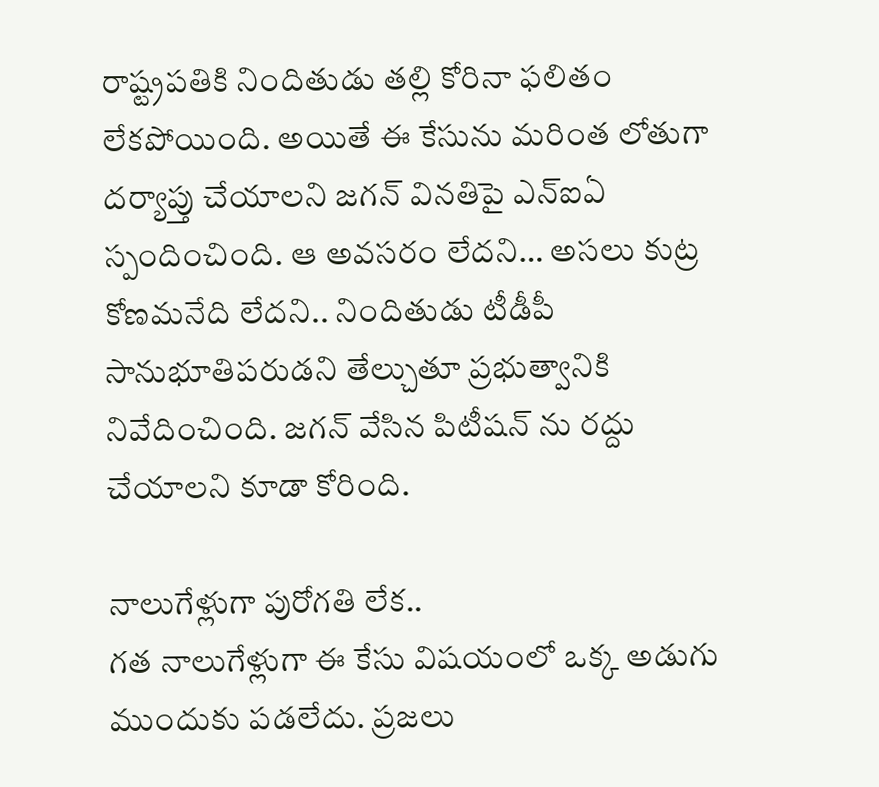రాష్ట్రపతికి నిందితుడు తల్లి కోరినా ఫలితం లేకపోయింది. అయితే ఈ కేసును మరింత లోతుగా దర్యాప్తు చేయాలని జగన్ వినతిపై ఎన్ఐఏ స్పందించింది. ఆ అవసరం లేదని… అసలు కుట్ర కోణమనేది లేదని.. నిందితుడు టీడీపీ సానుభూతిపరుడని తేల్చుతూ ప్రభుత్వానికి నివేదించింది. జగన్ వేసిన పిటీషన్ ను రద్దు చేయాలని కూడా కోరింది.

నాలుగేళ్లుగా పురోగతి లేక..
గత నాలుగేళ్లుగా ఈ కేసు విషయంలో ఒక్క అడుగు ముందుకు పడలేదు. ప్రజలు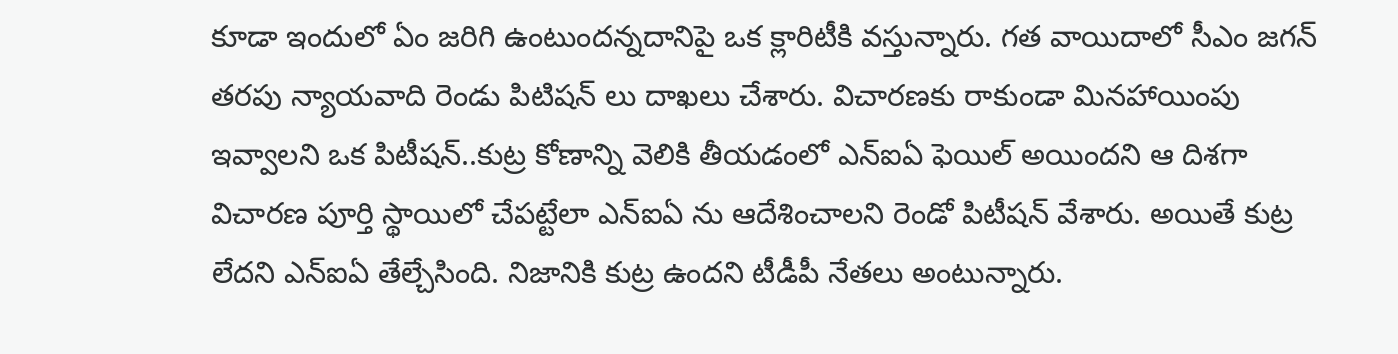కూడా ఇందులో ఏం జరిగి ఉంటుందన్నదానిపై ఒక క్లారిటీకి వస్తున్నారు. గత వాయిదాలో సీఎం జగన్ తరపు న్యాయవాది రెండు పిటిషన్ లు దాఖలు చేశారు. విచారణకు రాకుండా మినహాయింపు ఇవ్వాలని ఒక పిటీషన్..కుట్ర కోణాన్ని వెలికి తీయడంలో ఎన్ఐఏ ఫెయిల్ అయిందని ఆ దిశగా విచారణ పూర్తి స్థాయిలో చేపట్టేలా ఎన్ఐఏ ను ఆదేశించాలని రెండో పిటీషన్ వేశారు. అయితే కుట్ర లేదని ఎన్ఐఏ తేల్చేసింది. నిజానికి కుట్ర ఉందని టీడీపీ నేతలు అంటున్నారు.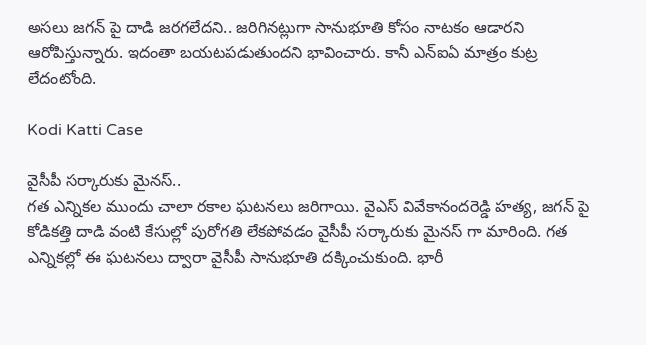అసలు జగన్ పై దాడి జరగలేదని.. జరిగినట్లుగా సానుభూతి కోసం నాటకం ఆడారని ఆరోపిస్తున్నారు. ఇదంతా బయటపడుతుందని భావించారు. కానీ ఎన్ఐఏ మాత్రం కుట్ర లేదంటోంది.

Kodi Katti Case

వైసీపీ సర్కారుకు మైనస్..
గత ఎన్నికల ముందు చాలా రకాల ఘటనలు జరిగాయి. వైఎస్ వివేకానందరెడ్డి హత్య, జగన్ పై కోడికత్తి దాడి వంటి కేసుల్లో పురోగతి లేకపోవడం వైసీపీ సర్కారుకు మైనస్ గా మారింది. గత ఎన్నికల్లో ఈ ఘటనలు ద్వారా వైసీపీ సానుభూతి దక్కించుకుంది. భారీ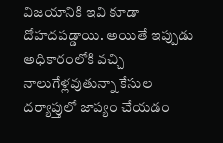విజయానికి ఇవి కూడా దోహదపడ్డాయి. అయితే ఇప్పుడు అధికారంలోకి వచ్చి నాలుగేళ్లవుతున్నా కేసుల దర్యాప్తులో జాప్యం చేయడం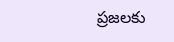ప్రజలకు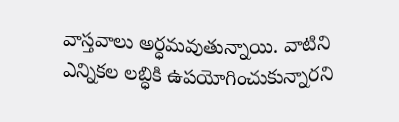వాస్తవాలు అర్ధమవుతున్నాయి. వాటిని ఎన్నికల లబ్ధికి ఉపయోగించుకున్నారని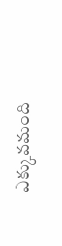ఎక్కువమంది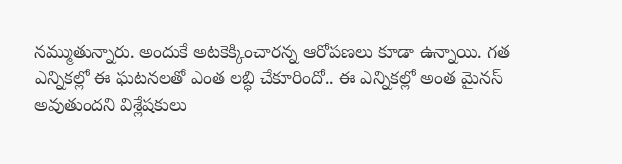నమ్ముతున్నారు. అందుకే అటకెక్కించారన్న ఆరోపణలు కూడా ఉన్నాయి. గత ఎన్నికల్లో ఈ ఘటనలతో ఎంత లబ్ధి చేకూరిందో.. ఈ ఎన్నికల్లో అంత మైనస్ అవుతుందని విశ్లేషకులు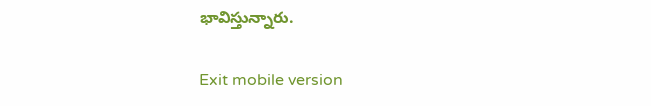భావిస్తున్నారు.

Exit mobile version